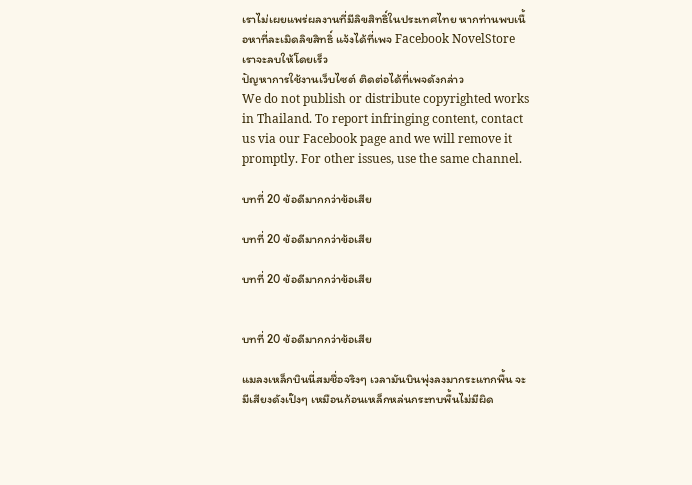เราไม่เผยแพร่ผลงานที่มีลิขสิทธิ์ในประเทศไทย หากท่านพบเนื้อหาที่ละเมิดลิขสิทธิ์ แจ้งได้ที่เพจ Facebook NovelStore เราจะลบให้โดยเร็ว
ปัญหาการใช้งานเว็บไซต์ ติดต่อได้ที่เพจดังกล่าว
We do not publish or distribute copyrighted works in Thailand. To report infringing content, contact us via our Facebook page and we will remove it promptly. For other issues, use the same channel.

บทที่ 20 ข้อดีมากกว่าข้อเสีย

บทที่ 20 ข้อดีมากกว่าข้อเสีย

บทที่ 20 ข้อดีมากกว่าข้อเสีย


บทที่ 20 ข้อดีมากกว่าข้อเสีย

แมลงเหล็กบินนี่สมชื่อจริงๆ เวลามันบินพุ่งลงมากระแทกพื้น จะมีเสียงดังเป๊งๆ เหมือนก้อนเหล็กหล่นกระทบพื้นไม่มีผิด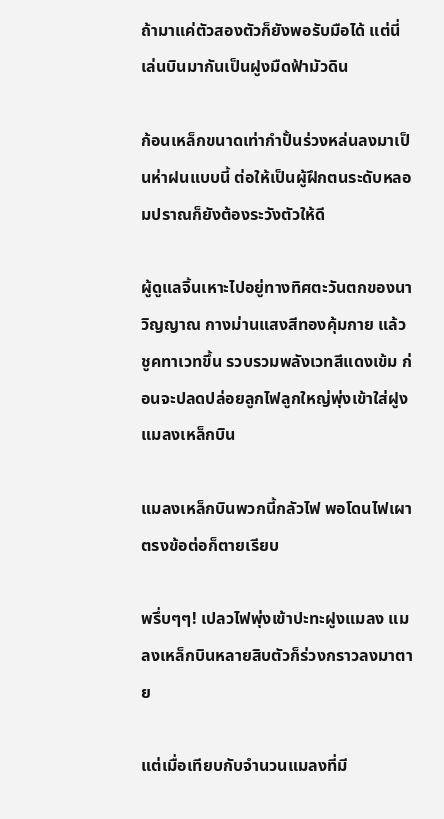ถ้ามาแค่ตัวสองตัวก็ยังพอรับมือได้ แต่นี่เล่นบินมากันเป็นฝูงมืดฟ้ามัวดิน

ก้อนเหล็กขนาดเท่ากำปั้นร่วงหล่นลงมาเป็นห่าฝนแบบนี้ ต่อให้เป็นผู้ฝึกตนระดับหลอมปราณก็ยังต้องระวังตัวให้ดี

ผู้ดูแลจิ้นเหาะไปอยู่ทางทิศตะวันตกของนาวิญญาณ กางม่านแสงสีทองคุ้มกาย แล้วชูคทาเวทขึ้น รวบรวมพลังเวทสีแดงเข้ม ก่อนจะปลดปล่อยลูกไฟลูกใหญ่พุ่งเข้าใส่ฝูงแมลงเหล็กบิน

แมลงเหล็กบินพวกนี้กลัวไฟ พอโดนไฟเผาตรงข้อต่อก็ตายเรียบ

พรึ่บๆๆ! เปลวไฟพุ่งเข้าปะทะฝูงแมลง แมลงเหล็กบินหลายสิบตัวก็ร่วงกราวลงมาตาย

แต่เมื่อเทียบกับจำนวนแมลงที่มี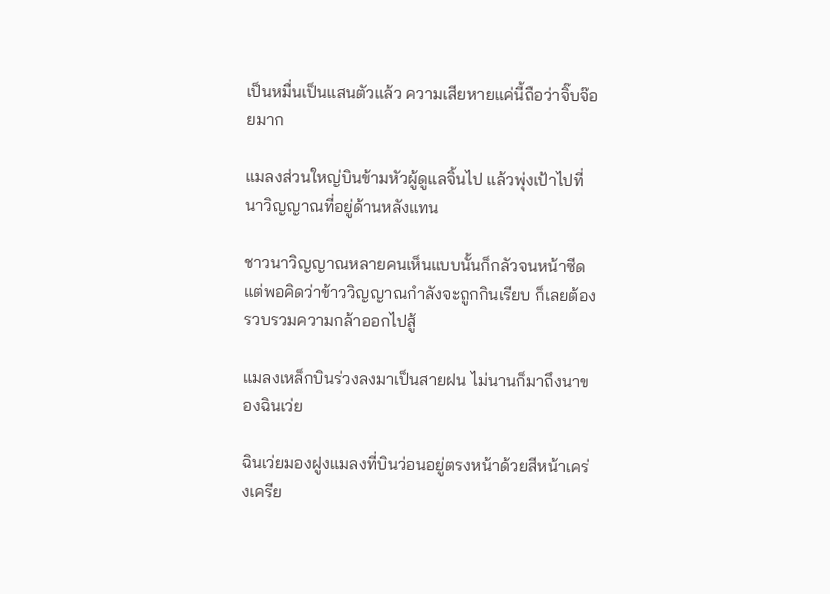เป็นหมื่นเป็นแสนตัวแล้ว ความเสียหายแค่นี้ถือว่าจิ๊บจ๊อยมาก

แมลงส่วนใหญ่บินข้ามหัวผู้ดูแลจิ้นไป แล้วพุ่งเป้าไปที่นาวิญญาณที่อยู่ด้านหลังแทน

ชาวนาวิญญาณหลายคนเห็นแบบนั้นก็กลัวจนหน้าซีด แต่พอคิดว่าข้าววิญญาณกำลังจะถูกกินเรียบ ก็เลยต้องรวบรวมความกล้าออกไปสู้

แมลงเหล็กบินร่วงลงมาเป็นสายฝน ไม่นานก็มาถึงนาของฉินเว่ย

ฉินเว่ยมองฝูงแมลงที่บินว่อนอยู่ตรงหน้าด้วยสีหน้าเคร่งเครีย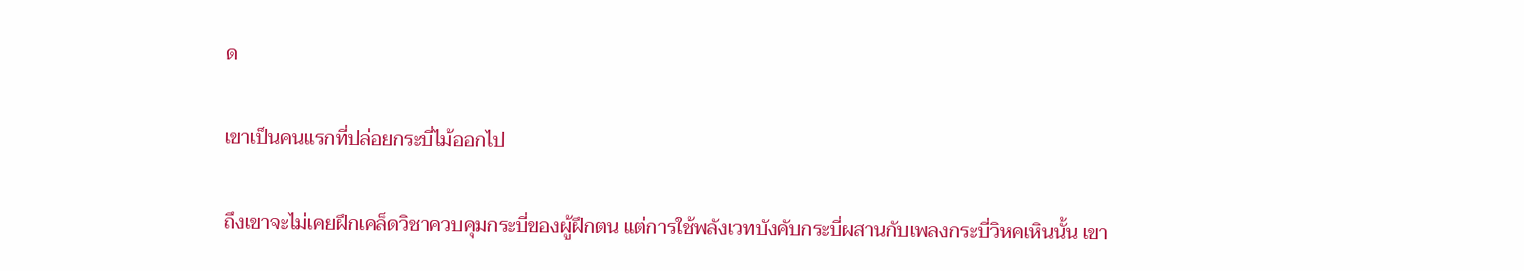ด

เขาเป็นคนแรกที่ปล่อยกระบี่ไม้ออกไป

ถึงเขาจะไม่เคยฝึกเคล็ดวิชาควบคุมกระบี่ของผู้ฝึกตน แต่การใช้พลังเวทบังคับกระบี่ผสานกับเพลงกระบี่วิหคเหินนั้น เขา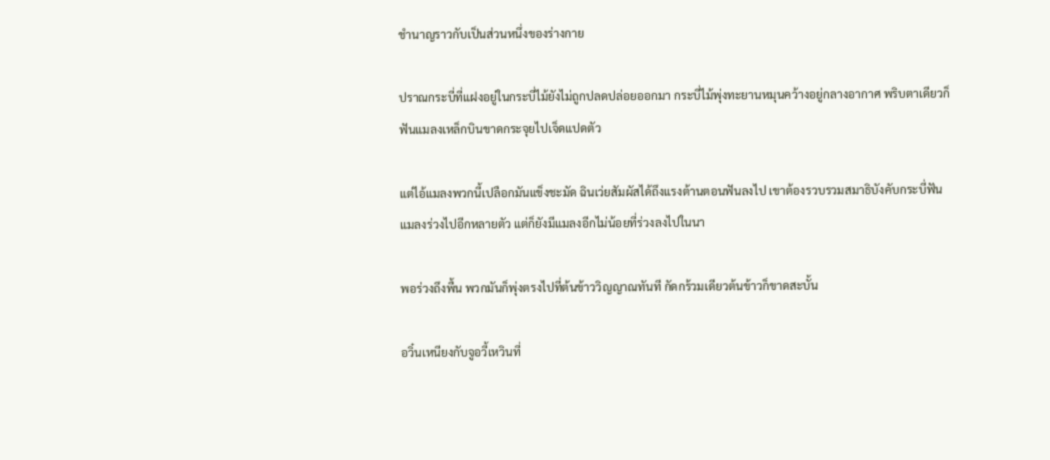ชำนาญราวกับเป็นส่วนหนึ่งของร่างกาย

ปราณกระบี่ที่แฝงอยู่ในกระบี่ไม้ยังไม่ถูกปลดปล่อยออกมา กระบี่ไม้พุ่งทะยานหมุนคว้างอยู่กลางอากาศ พริบตาเดียวก็ฟันแมลงเหล็กบินขาดกระจุยไปเจ็ดแปดตัว

แต่ไอ้แมลงพวกนี้เปลือกมันแข็งชะมัด ฉินเว่ยสัมผัสได้ถึงแรงต้านตอนฟันลงไป เขาต้องรวบรวมสมาธิบังคับกระบี่ฟันแมลงร่วงไปอีกหลายตัว แต่ก็ยังมีแมลงอีกไม่น้อยที่ร่วงลงไปในนา

พอร่วงถึงพื้น พวกมันก็พุ่งตรงไปที่ต้นข้าววิญญาณทันที กัดกร้วมเดียวต้นข้าวก็ขาดสะบั้น

อวิ๋นเหนียงกับจูอวี้เหวินที่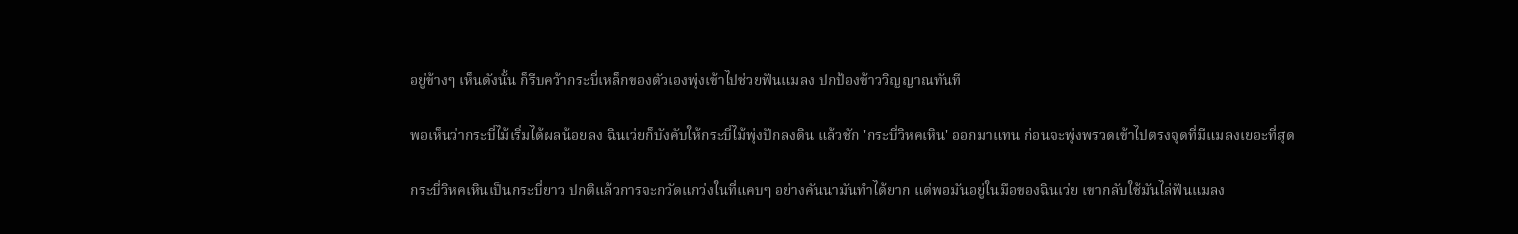อยู่ข้างๆ เห็นดังนั้น ก็รีบคว้ากระบี่เหล็กของตัวเองพุ่งเข้าไปช่วยฟันแมลง ปกป้องข้าววิญญาณทันที

พอเห็นว่ากระบี่ไม้เริ่มได้ผลน้อยลง ฉินเว่ยก็บังคับให้กระบี่ไม้พุ่งปักลงดิน แล้วชัก 'กระบี่วิหคเหิน' ออกมาแทน ก่อนจะพุ่งพรวดเข้าไปตรงจุดที่มีแมลงเยอะที่สุด

กระบี่วิหคเหินเป็นกระบี่ยาว ปกติแล้วการจะกวัดแกว่งในที่แคบๆ อย่างคันนามันทำได้ยาก แต่พอมันอยู่ในมือของฉินเว่ย เขากลับใช้มันไล่ฟันแมลง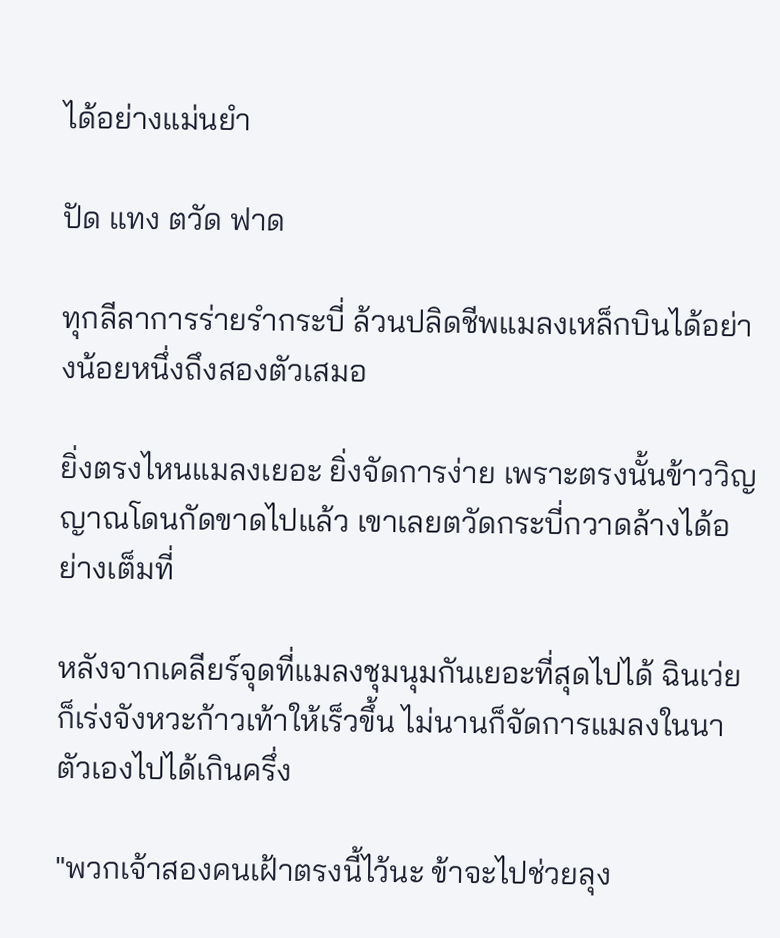ได้อย่างแม่นยำ

ปัด แทง ตวัด ฟาด

ทุกลีลาการร่ายรำกระบี่ ล้วนปลิดชีพแมลงเหล็กบินได้อย่างน้อยหนึ่งถึงสองตัวเสมอ

ยิ่งตรงไหนแมลงเยอะ ยิ่งจัดการง่าย เพราะตรงนั้นข้าววิญญาณโดนกัดขาดไปแล้ว เขาเลยตวัดกระบี่กวาดล้างได้อย่างเต็มที่

หลังจากเคลียร์จุดที่แมลงชุมนุมกันเยอะที่สุดไปได้ ฉินเว่ยก็เร่งจังหวะก้าวเท้าให้เร็วขึ้น ไม่นานก็จัดการแมลงในนาตัวเองไปได้เกินครึ่ง

"พวกเจ้าสองคนเฝ้าตรงนี้ไว้นะ ข้าจะไปช่วยลุง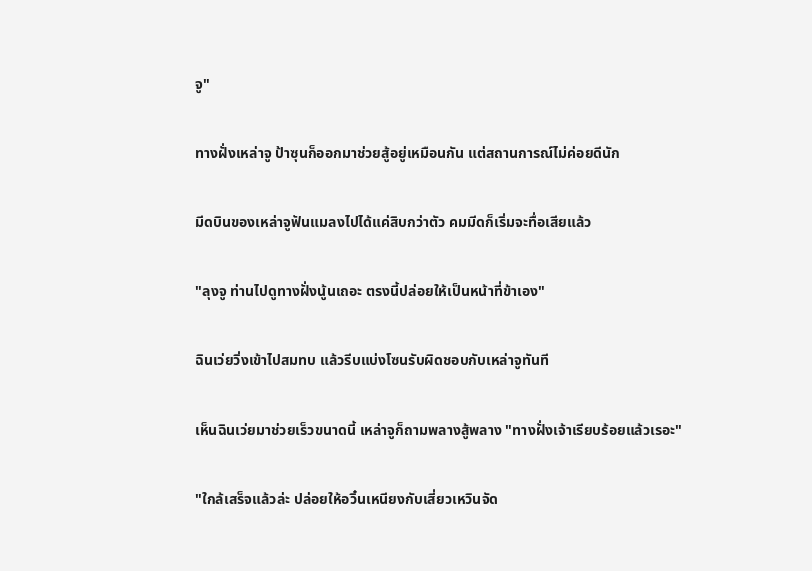จู"

ทางฝั่งเหล่าจู ป้าซุนก็ออกมาช่วยสู้อยู่เหมือนกัน แต่สถานการณ์ไม่ค่อยดีนัก

มีดบินของเหล่าจูฟันแมลงไปได้แค่สิบกว่าตัว คมมีดก็เริ่มจะทื่อเสียแล้ว

"ลุงจู ท่านไปดูทางฝั่งนู้นเถอะ ตรงนี้ปล่อยให้เป็นหน้าที่ข้าเอง"

ฉินเว่ยวิ่งเข้าไปสมทบ แล้วรีบแบ่งโซนรับผิดชอบกับเหล่าจูทันที

เห็นฉินเว่ยมาช่วยเร็วขนาดนี้ เหล่าจูก็ถามพลางสู้พลาง "ทางฝั่งเจ้าเรียบร้อยแล้วเรอะ"

"ใกล้เสร็จแล้วล่ะ ปล่อยให้อวิ๋นเหนียงกับเสี่ยวเหวินจัด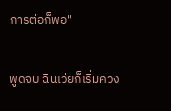การต่อก็พอ"

พูดจบ ฉินเว่ยก็เริ่มควง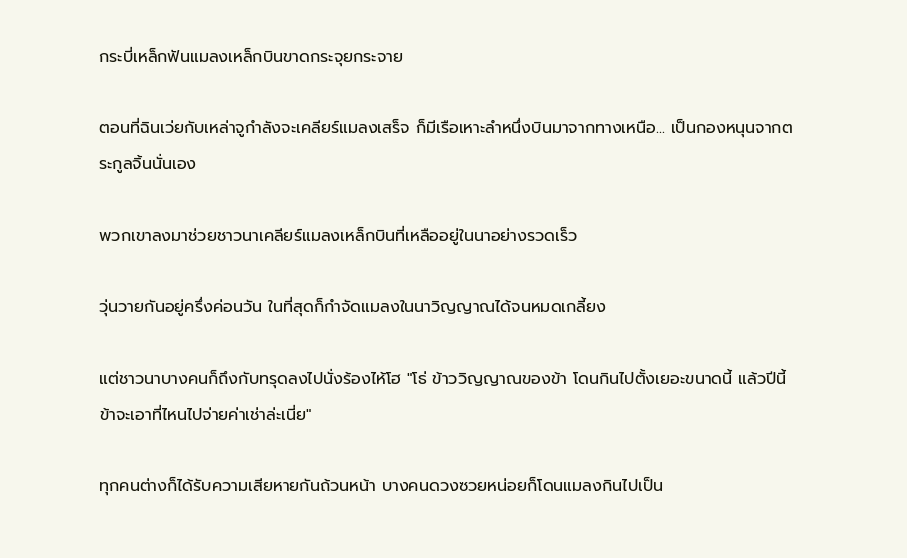กระบี่เหล็กฟันแมลงเหล็กบินขาดกระจุยกระจาย

ตอนที่ฉินเว่ยกับเหล่าจูกำลังจะเคลียร์แมลงเสร็จ ก็มีเรือเหาะลำหนึ่งบินมาจากทางเหนือ... เป็นกองหนุนจากตระกูลจิ้นนั่นเอง

พวกเขาลงมาช่วยชาวนาเคลียร์แมลงเหล็กบินที่เหลืออยู่ในนาอย่างรวดเร็ว

วุ่นวายกันอยู่ครึ่งค่อนวัน ในที่สุดก็กำจัดแมลงในนาวิญญาณได้จนหมดเกลี้ยง

แต่ชาวนาบางคนก็ถึงกับทรุดลงไปนั่งร้องไห้โฮ "โธ่ ข้าววิญญาณของข้า โดนกินไปตั้งเยอะขนาดนี้ แล้วปีนี้ข้าจะเอาที่ไหนไปจ่ายค่าเช่าล่ะเนี่ย"

ทุกคนต่างก็ได้รับความเสียหายกันถ้วนหน้า บางคนดวงซวยหน่อยก็โดนแมลงกินไปเป็น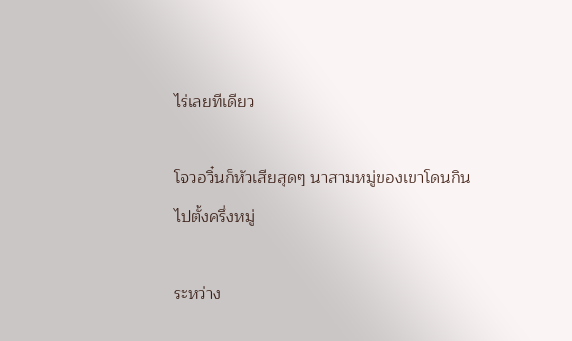ไร่เลยทีเดียว

โจวอวิ๋นก็หัวเสียสุดๆ นาสามหมู่ของเขาโดนกินไปตั้งครึ่งหมู่

ระหว่าง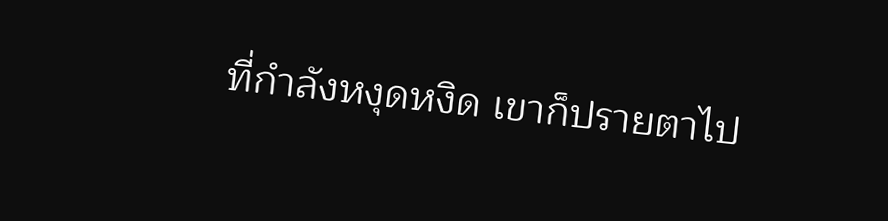ที่กำลังหงุดหงิด เขาก็ปรายตาไป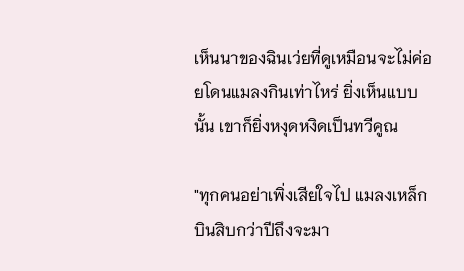เห็นนาของฉินเว่ยที่ดูเหมือนจะไม่ค่อยโดนแมลงกินเท่าไหร่ ยิ่งเห็นแบบนั้น เขาก็ยิ่งหงุดหงิดเป็นทวีคูณ

"ทุกคนอย่าเพิ่งเสียใจไป แมลงเหล็กบินสิบกว่าปีถึงจะมา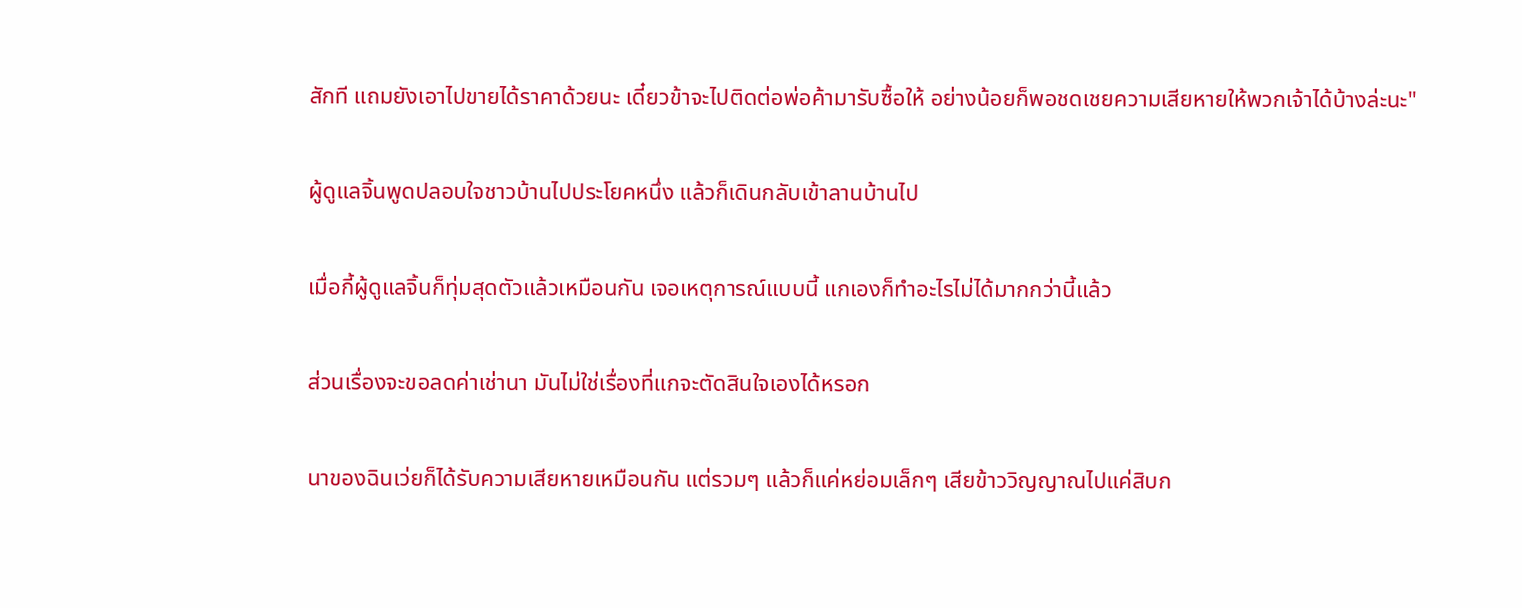สักที แถมยังเอาไปขายได้ราคาด้วยนะ เดี๋ยวข้าจะไปติดต่อพ่อค้ามารับซื้อให้ อย่างน้อยก็พอชดเชยความเสียหายให้พวกเจ้าได้บ้างล่ะนะ"

ผู้ดูแลจิ้นพูดปลอบใจชาวบ้านไปประโยคหนึ่ง แล้วก็เดินกลับเข้าลานบ้านไป

เมื่อกี้ผู้ดูแลจิ้นก็ทุ่มสุดตัวแล้วเหมือนกัน เจอเหตุการณ์แบบนี้ แกเองก็ทำอะไรไม่ได้มากกว่านี้แล้ว

ส่วนเรื่องจะขอลดค่าเช่านา มันไม่ใช่เรื่องที่แกจะตัดสินใจเองได้หรอก

นาของฉินเว่ยก็ได้รับความเสียหายเหมือนกัน แต่รวมๆ แล้วก็แค่หย่อมเล็กๆ เสียข้าววิญญาณไปแค่สิบก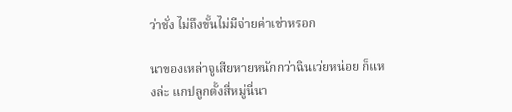ว่าชั่ง ไม่ถึงขั้นไม่มีจ่ายค่าเช่าหรอก

นาของเหล่าจูเสียหายหนักกว่าฉินเว่ยหน่อย ก็แหงล่ะ แกปลูกตั้งสี่หมู่นี่นา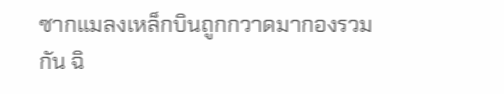ซากแมลงเหล็กบินถูกกวาดมากองรวมกัน ฉิ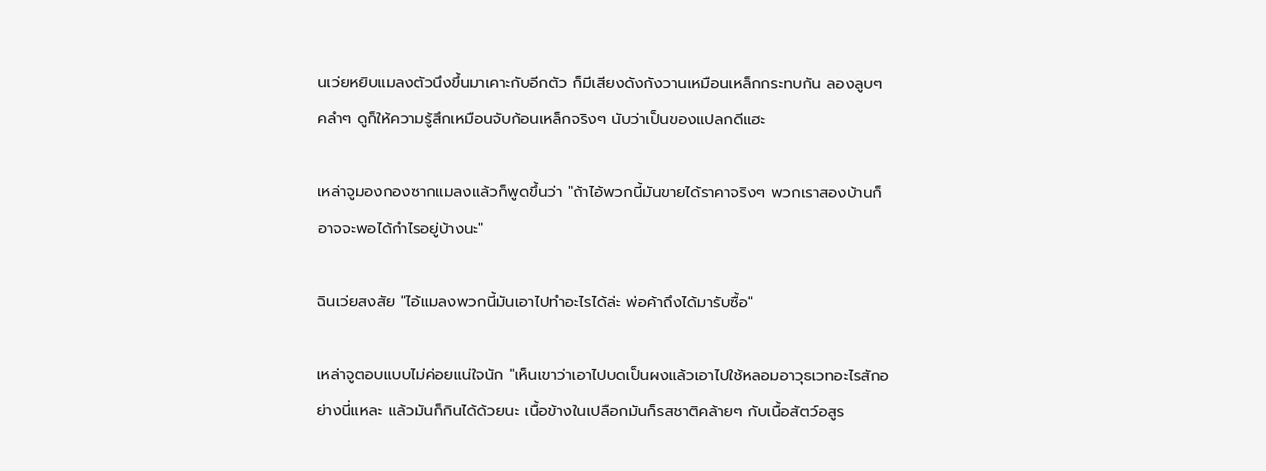นเว่ยหยิบแมลงตัวนึงขึ้นมาเคาะกับอีกตัว ก็มีเสียงดังกังวานเหมือนเหล็กกระทบกัน ลองลูบๆ คลำๆ ดูก็ให้ความรู้สึกเหมือนจับก้อนเหล็กจริงๆ นับว่าเป็นของแปลกดีแฮะ

เหล่าจูมองกองซากแมลงแล้วก็พูดขึ้นว่า "ถ้าไอ้พวกนี้มันขายได้ราคาจริงๆ พวกเราสองบ้านก็อาจจะพอได้กำไรอยู่บ้างนะ"

ฉินเว่ยสงสัย "ไอ้แมลงพวกนี้มันเอาไปทำอะไรได้ล่ะ พ่อค้าถึงได้มารับซื้อ"

เหล่าจูตอบแบบไม่ค่อยแน่ใจนัก "เห็นเขาว่าเอาไปบดเป็นผงแล้วเอาไปใช้หลอมอาวุธเวทอะไรสักอย่างนี่แหละ แล้วมันก็กินได้ด้วยนะ เนื้อข้างในเปลือกมันก็รสชาติคล้ายๆ กับเนื้อสัตว์อสูร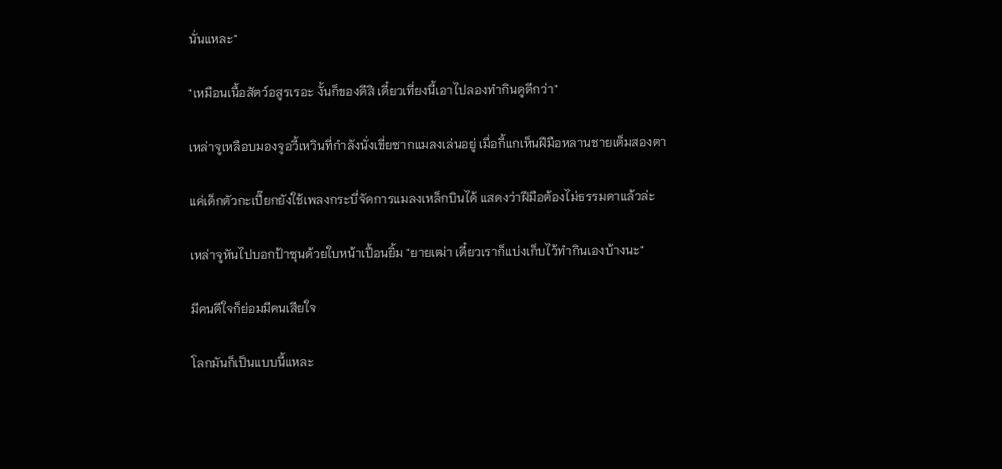นั่นแหละ"

"เหมือนเนื้อสัตว์อสูรเรอะ งั้นก็ของดีสิ เดี๋ยวเที่ยงนี้เอาไปลองทำกินดูดีกว่า"

เหล่าจูเหลือบมองจูอวี้เหวินที่กำลังนั่งเขี่ยซากแมลงเล่นอยู่ เมื่อกี้แกเห็นฝีมือหลานชายเต็มสองตา

แค่เด็กตัวกะเปี๊ยกยังใช้เพลงกระบี่จัดการแมลงเหล็กบินได้ แสดงว่าฝีมือต้องไม่ธรรมดาแล้วล่ะ

เหล่าจูหันไปบอกป้าซุนด้วยใบหน้าเปื้อนยิ้ม "ยายเฒ่า เดี๋ยวเราก็แบ่งเก็บไว้ทำกินเองบ้างนะ"

มีคนดีใจก็ย่อมมีคนเสียใจ

โลกมันก็เป็นแบบนี้แหละ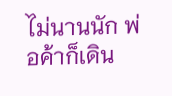ไม่นานนัก พ่อค้าก็เดิน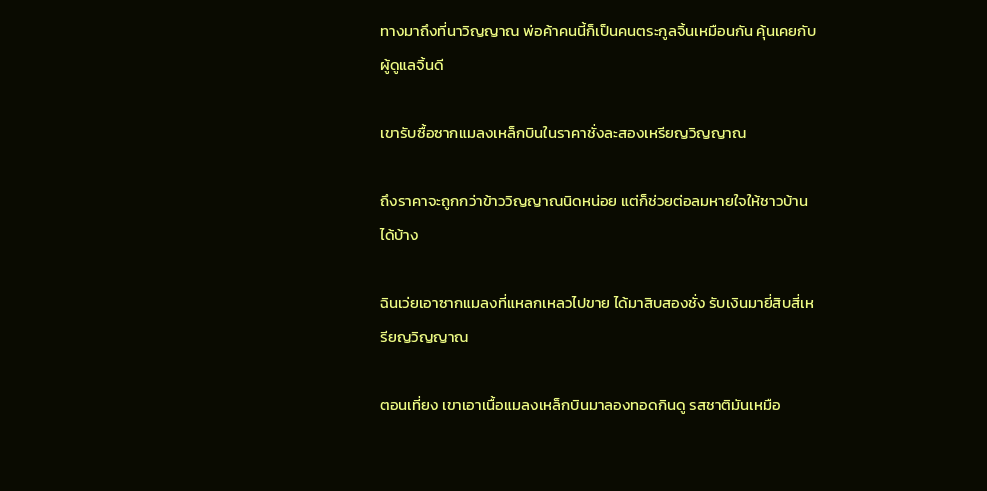ทางมาถึงที่นาวิญญาณ พ่อค้าคนนี้ก็เป็นคนตระกูลจิ้นเหมือนกัน คุ้นเคยกับผู้ดูแลจิ้นดี

เขารับซื้อซากแมลงเหล็กบินในราคาชั่งละสองเหรียญวิญญาณ

ถึงราคาจะถูกกว่าข้าววิญญาณนิดหน่อย แต่ก็ช่วยต่อลมหายใจให้ชาวบ้านได้บ้าง

ฉินเว่ยเอาซากแมลงที่แหลกเหลวไปขาย ได้มาสิบสองชั่ง รับเงินมายี่สิบสี่เหรียญวิญญาณ

ตอนเที่ยง เขาเอาเนื้อแมลงเหล็กบินมาลองทอดกินดู รสชาติมันเหมือ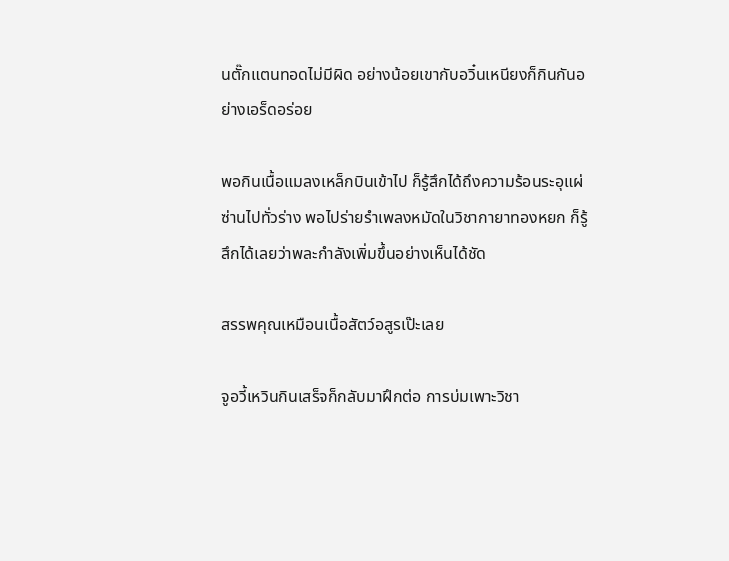นตั๊กแตนทอดไม่มีผิด อย่างน้อยเขากับอวิ๋นเหนียงก็กินกันอย่างเอร็ดอร่อย

พอกินเนื้อแมลงเหล็กบินเข้าไป ก็รู้สึกได้ถึงความร้อนระอุแผ่ซ่านไปทั่วร่าง พอไปร่ายรำเพลงหมัดในวิชากายาทองหยก ก็รู้สึกได้เลยว่าพละกำลังเพิ่มขึ้นอย่างเห็นได้ชัด

สรรพคุณเหมือนเนื้อสัตว์อสูรเป๊ะเลย

จูอวี้เหวินกินเสร็จก็กลับมาฝึกต่อ การบ่มเพาะวิชา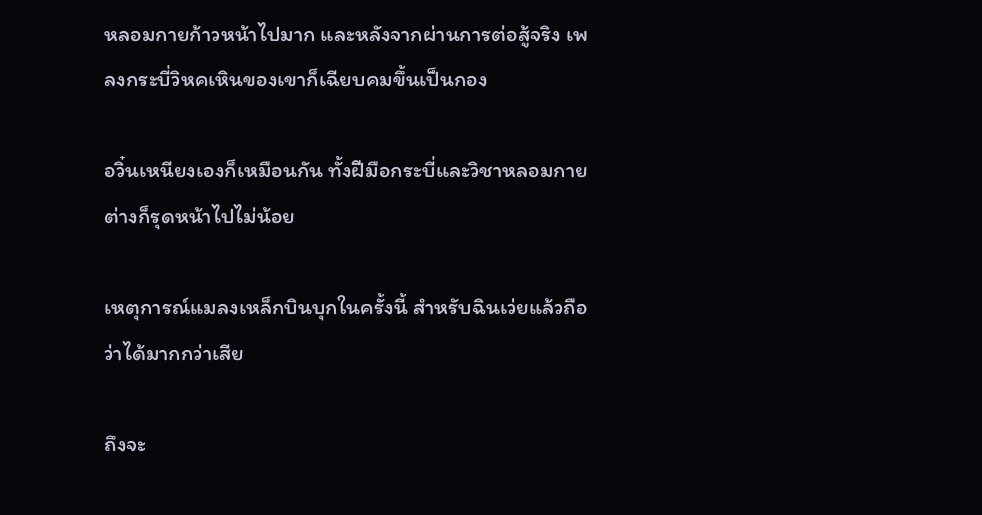หลอมกายก้าวหน้าไปมาก และหลังจากผ่านการต่อสู้จริง เพลงกระบี่วิหคเหินของเขาก็เฉียบคมขึ้นเป็นกอง

อวิ๋นเหนียงเองก็เหมือนกัน ทั้งฝีมือกระบี่และวิชาหลอมกายต่างก็รุดหน้าไปไม่น้อย

เหตุการณ์แมลงเหล็กบินบุกในครั้งนี้ สำหรับฉินเว่ยแล้วถือว่าได้มากกว่าเสีย

ถึงจะ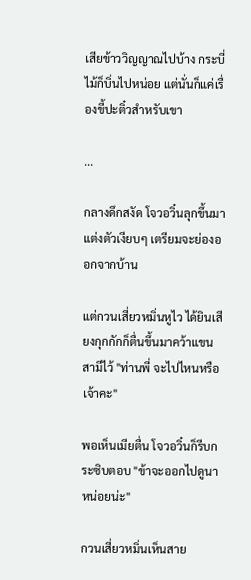เสียข้าววิญญาณไปบ้าง กระบี่ไม้ก็บิ่นไปหน่อย แต่นั่นก็แค่เรื่องขี้ปะติ๋วสำหรับเขา

...

กลางดึกสงัด โจวอวิ๋นลุกขึ้นมาแต่งตัวเงียบๆ เตรียมจะย่องออกจากบ้าน

แต่กวนเสี่ยวหมิ่นหูไว ได้ยินเสียงกุกกักก็ตื่นขึ้นมาคว้าแขนสามีไว้ "ท่านพี่ จะไปไหนหรือเจ้าคะ"

พอเห็นเมียตื่น โจวอวิ๋นก็รีบกระซิบตอบ "ข้าจะออกไปดูนาหน่อยน่ะ"

กวนเสี่ยวหมิ่นเห็นสาย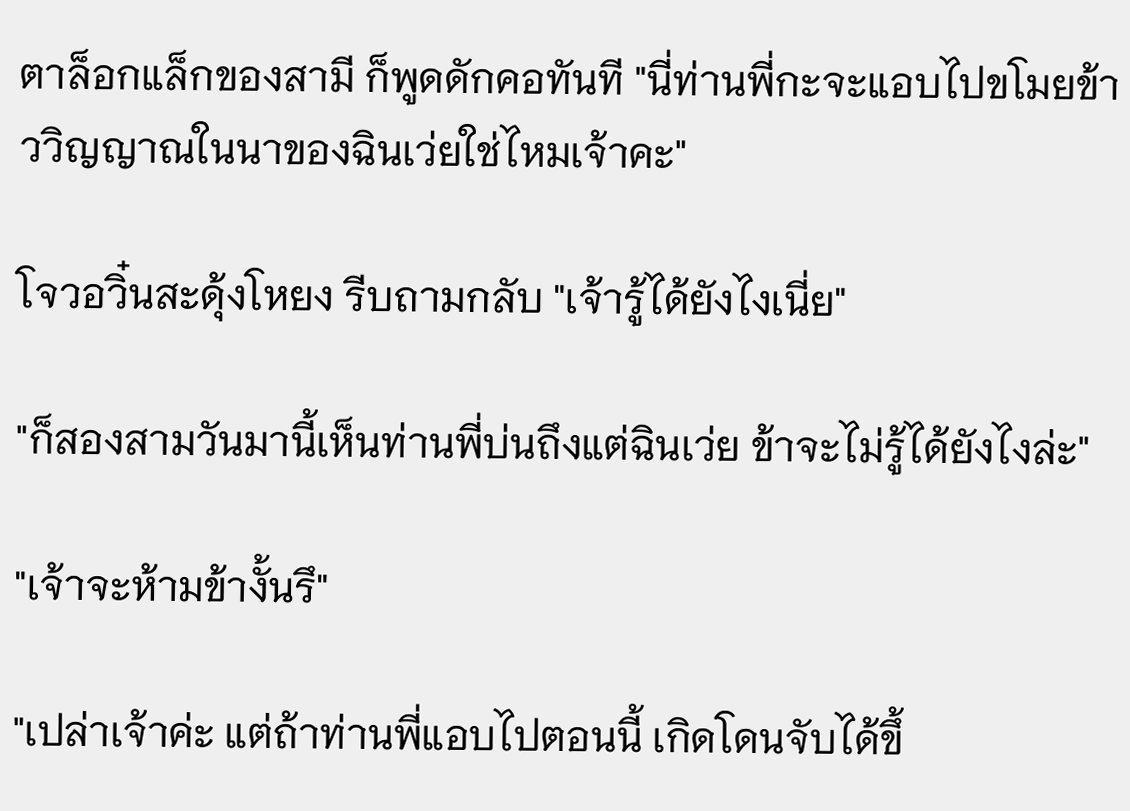ตาล็อกแล็กของสามี ก็พูดดักคอทันที "นี่ท่านพี่กะจะแอบไปขโมยข้าววิญญาณในนาของฉินเว่ยใช่ไหมเจ้าคะ"

โจวอวิ๋นสะดุ้งโหยง รีบถามกลับ "เจ้ารู้ได้ยังไงเนี่ย"

"ก็สองสามวันมานี้เห็นท่านพี่บ่นถึงแต่ฉินเว่ย ข้าจะไม่รู้ได้ยังไงล่ะ"

"เจ้าจะห้ามข้างั้นรึ"

"เปล่าเจ้าค่ะ แต่ถ้าท่านพี่แอบไปตอนนี้ เกิดโดนจับได้ขึ้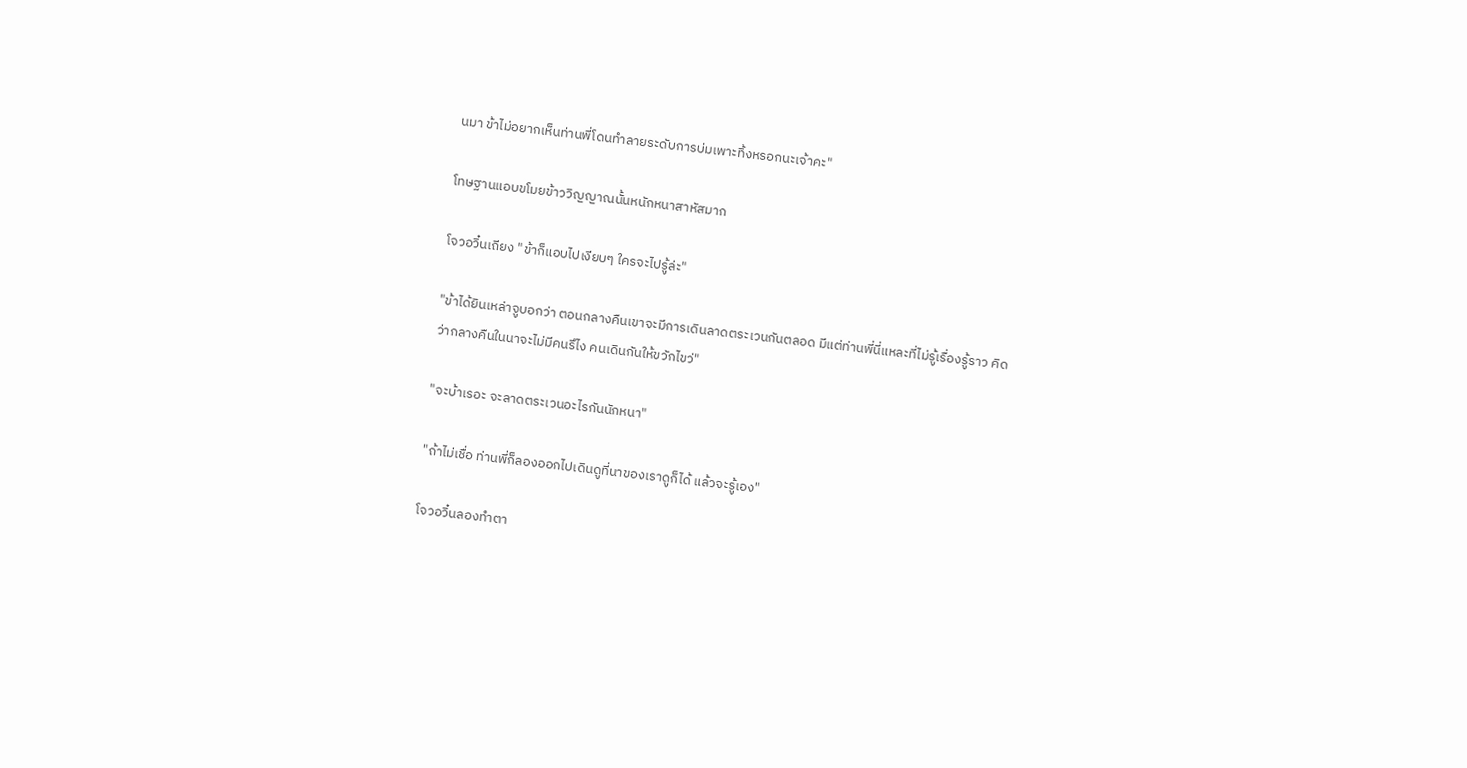นมา ข้าไม่อยากเห็นท่านพี่โดนทำลายระดับการบ่มเพาะทิ้งหรอกนะเจ้าคะ"

โทษฐานแอบขโมยข้าววิญญาณนั้นหนักหนาสาหัสมาก

โจวอวิ๋นเถียง "ข้าก็แอบไปเงียบๆ ใครจะไปรู้ล่ะ"

"ข้าได้ยินเหล่าจูบอกว่า ตอนกลางคืนเขาจะมีการเดินลาดตระเวนกันตลอด มีแต่ท่านพี่นี่แหละที่ไม่รู้เรื่องรู้ราว คิดว่ากลางคืนในนาจะไม่มีคนรึไง คนเดินกันให้ขวักไขว่"

"จะบ้าเรอะ จะลาดตระเวนอะไรกันนักหนา"

"ถ้าไม่เชื่อ ท่านพี่ก็ลองออกไปเดินดูที่นาของเราดูก็ได้ แล้วจะรู้เอง"

โจวอวิ๋นลองทำตา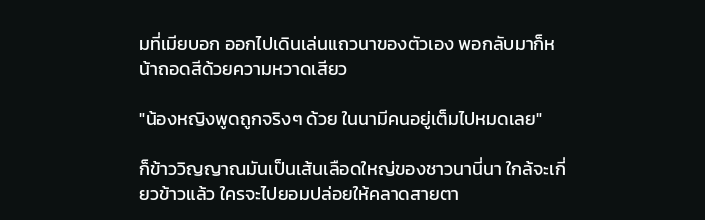มที่เมียบอก ออกไปเดินเล่นแถวนาของตัวเอง พอกลับมาก็หน้าถอดสีด้วยความหวาดเสียว

"น้องหญิงพูดถูกจริงๆ ด้วย ในนามีคนอยู่เต็มไปหมดเลย"

ก็ข้าววิญญาณมันเป็นเส้นเลือดใหญ่ของชาวนานี่นา ใกล้จะเกี่ยวข้าวแล้ว ใครจะไปยอมปล่อยให้คลาดสายตา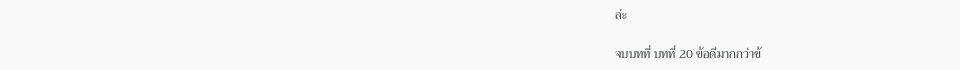ล่ะ

จบบทที่ บทที่ 20 ข้อดีมากกว่าข้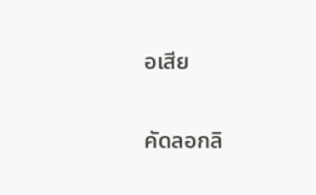อเสีย

คัดลอกลิ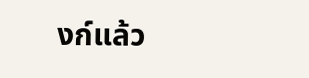งก์แล้ว